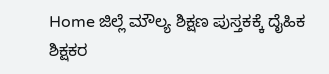Home ಜಿಲ್ಲೆ ಮೌಲ್ಯ ಶಿಕ್ಷಣ ಪುಸ್ತಕಕ್ಕೆ ದೈಹಿಕ ಶಿಕ್ಷಕರ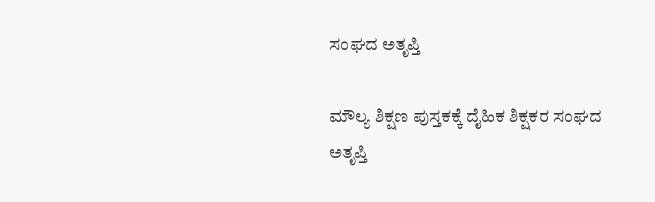ಸಂಘದ ಅತೃಪ್ತಿ

ಮೌಲ್ಯ ಶಿಕ್ಷಣ ಪುಸ್ತಕಕ್ಕೆ ದೈಹಿಕ ಶಿಕ್ಷಕರ ಸಂಘದ ಅತೃಪ್ತಿ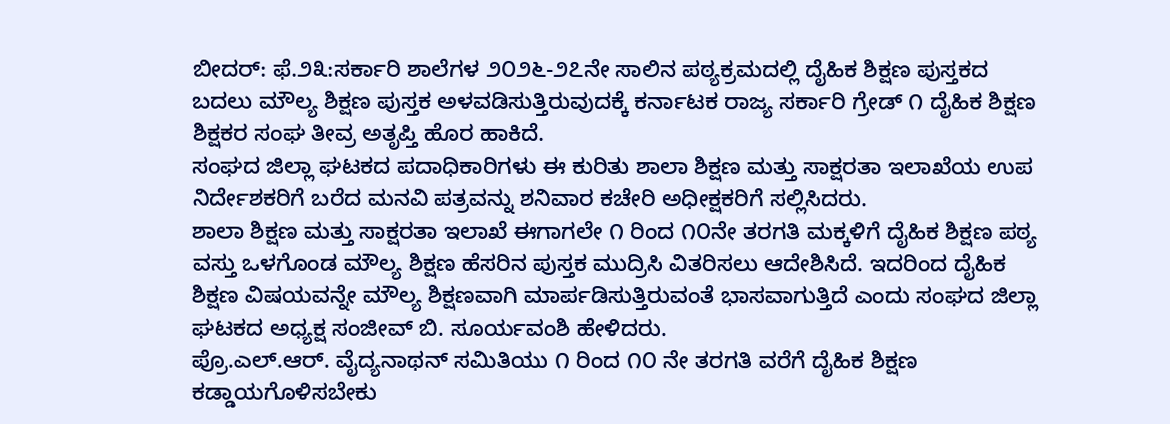ಬೀದರ್: ಫೆ.೨೩:ಸರ್ಕಾರಿ ಶಾಲೆಗಳ ೨೦೨೬-೨೭ನೇ ಸಾಲಿನ ಪಠ್ಯಕ್ರಮದಲ್ಲಿ ದೈಹಿಕ ಶಿಕ್ಷಣ ಪುಸ್ತಕದ ಬದಲು ಮೌಲ್ಯ ಶಿಕ್ಷಣ ಪುಸ್ತಕ ಅಳವಡಿಸುತ್ತಿರುವುದಕ್ಕೆ ಕರ್ನಾಟಕ ರಾಜ್ಯ ಸರ್ಕಾರಿ ಗ್ರೇಡ್ ೧ ದೈಹಿಕ ಶಿಕ್ಷಣ ಶಿಕ್ಷಕರ ಸಂಘ ತೀವ್ರ ಅತೃಪ್ತಿ ಹೊರ ಹಾಕಿದೆ.
ಸಂಘದ ಜಿಲ್ಲಾ ಘಟಕದ ಪದಾಧಿಕಾರಿಗಳು ಈ ಕುರಿತು ಶಾಲಾ ಶಿಕ್ಷಣ ಮತ್ತು ಸಾಕ್ಷರತಾ ಇಲಾಖೆಯ ಉಪ ನಿರ್ದೇಶಕರಿಗೆ ಬರೆದ ಮನವಿ ಪತ್ರವನ್ನು ಶನಿವಾರ ಕಚೇರಿ ಅಧೀಕ್ಷಕರಿಗೆ ಸಲ್ಲಿಸಿದರು.
ಶಾಲಾ ಶಿಕ್ಷಣ ಮತ್ತು ಸಾಕ್ಷರತಾ ಇಲಾಖೆ ಈಗಾಗಲೇ ೧ ರಿಂದ ೧೦ನೇ ತರಗತಿ ಮಕ್ಕಳಿಗೆ ದೈಹಿಕ ಶಿಕ್ಷಣ ಪಠ್ಯ ವಸ್ತು ಒಳಗೊಂಡ ಮೌಲ್ಯ ಶಿಕ್ಷಣ ಹೆಸರಿನ ಪುಸ್ತಕ ಮುದ್ರಿಸಿ ವಿತರಿಸಲು ಆದೇಶಿಸಿದೆ. ಇದರಿಂದ ದೈಹಿಕ ಶಿಕ್ಷಣ ವಿಷಯವನ್ನೇ ಮೌಲ್ಯ ಶಿಕ್ಷಣವಾಗಿ ಮಾರ್ಪಡಿಸುತ್ತಿರುವಂತೆ ಭಾಸವಾಗುತ್ತಿದೆ ಎಂದು ಸಂಘದ ಜಿಲ್ಲಾ ಘಟಕದ ಅಧ್ಯಕ್ಷ ಸಂಜೀವ್ ಬಿ. ಸೂರ್ಯವಂಶಿ ಹೇಳಿದರು.
ಪ್ರೊ.ಎಲ್.ಆರ್. ವೈದ್ಯನಾಥನ್ ಸಮಿತಿಯು ೧ ರಿಂದ ೧೦ ನೇ ತರಗತಿ ವರೆಗೆ ದೈಹಿಕ ಶಿಕ್ಷಣ ಕಡ್ಡಾಯಗೊಳಿಸಬೇಕು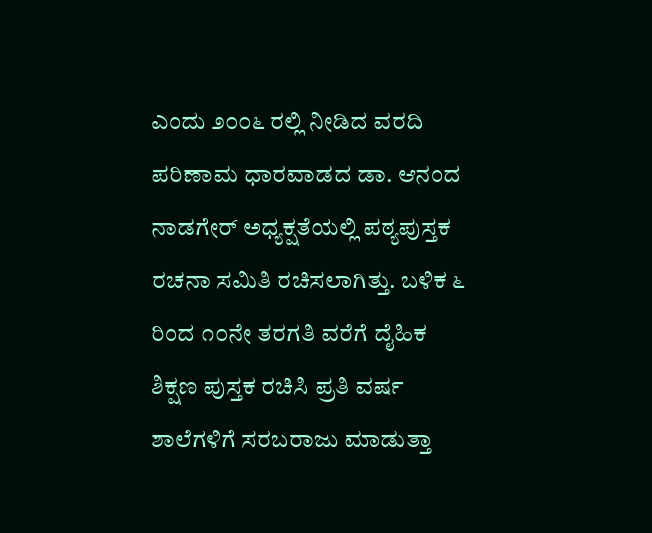ಎಂದು ೨೦೦೬ ರಲ್ಲಿ ನೀಡಿದ ವರದಿ ಪರಿಣಾಮ ಧಾರವಾಡದ ಡಾ. ಆನಂದ ನಾಡಗೇರ್ ಅಧ್ಯಕ್ಷತೆಯಲ್ಲಿ ಪಠ್ಯಪುಸ್ತಕ ರಚನಾ ಸಮಿತಿ ರಚಿಸಲಾಗಿತ್ತು. ಬಳಿಕ ೬ ರಿಂದ ೧೦ನೇ ತರಗತಿ ವರೆಗೆ ದೈಹಿಕ ಶಿಕ್ಷಣ ಪುಸ್ತಕ ರಚಿಸಿ ಪ್ರತಿ ವರ್ಷ ಶಾಲೆಗಳಿಗೆ ಸರಬರಾಜು ಮಾಡುತ್ತಾ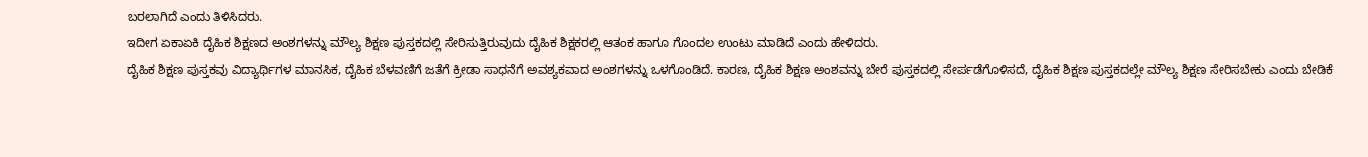ಬರಲಾಗಿದೆ ಎಂದು ತಿಳಿಸಿದರು.
ಇದೀಗ ಏಕಾಏಕಿ ದೈಹಿಕ ಶಿಕ್ಷಣದ ಅಂಶಗಳನ್ನು ಮೌಲ್ಯ ಶಿಕ್ಷಣ ಪುಸ್ತಕದಲ್ಲಿ ಸೇರಿಸುತ್ತಿರುವುದು ದೈಹಿಕ ಶಿಕ್ಷಕರಲ್ಲಿ ಆತಂಕ ಹಾಗೂ ಗೊಂದಲ ಉಂಟು ಮಾಡಿದೆ ಎಂದು ಹೇಳಿದರು.
ದೈಹಿಕ ಶಿಕ್ಷಣ ಪುಸ್ತಕವು ವಿದ್ಯಾರ್ಥಿಗಳ ಮಾನಸಿಕ, ದೈಹಿಕ ಬೆಳವಣಿಗೆ ಜತೆಗೆ ಕ್ರೀಡಾ ಸಾಧನೆಗೆ ಅವಶ್ಯಕವಾದ ಅಂಶಗಳನ್ನು ಒಳಗೊಂಡಿದೆ. ಕಾರಣ, ದೈಹಿಕ ಶಿಕ್ಷಣ ಅಂಶವನ್ನು ಬೇರೆ ಪುಸ್ತಕದಲ್ಲಿ ಸೇರ್ಪಡೆಗೊಳಿಸದೆ, ದೈಹಿಕ ಶಿಕ್ಷಣ ಪುಸ್ತಕದಲ್ಲೇ ಮೌಲ್ಯ ಶಿಕ್ಷಣ ಸೇರಿಸಬೇಕು ಎಂದು ಬೇಡಿಕೆ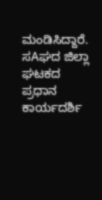ಮಂಡಿಸಿದ್ದಾರೆ.
ಸAಘದ ಜಿಲ್ಲಾ ಘಟಕದ ಪ್ರಧಾನ ಕಾರ್ಯದರ್ಶಿ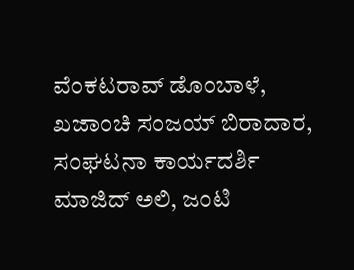ವೆಂಕಟರಾವ್ ಡೊಂಬಾಳೆ, ಖಜಾಂಚಿ ಸಂಜಯ್ ಬಿರಾದಾರ, ಸಂಘಟನಾ ಕಾರ್ಯದರ್ಶಿ ಮಾಜಿದ್ ಅಲಿ, ಜಂಟಿ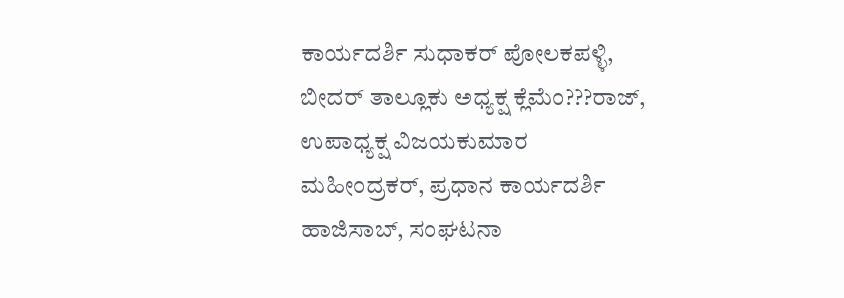ಕಾರ್ಯದರ್ಶಿ ಸುಧಾಕರ್ ಪೋಲಕಪಳ್ಳಿ, ಬೀದರ್ ತಾಲ್ಲೂಕು ಅಧ್ಯಕ್ಷ ಕ್ಲೆಮೆಂ???ರಾಜ್, ಉಪಾಧ್ಯಕ್ಷ ವಿಜಯಕುಮಾರ ಮಹೀಂದ್ರಕರ್, ಪ್ರಧಾನ ಕಾರ್ಯದರ್ಶಿ ಹಾಜಿಸಾಬ್, ಸಂಘಟನಾ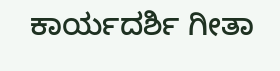ಕಾರ್ಯದರ್ಶಿ ಗೀತಾ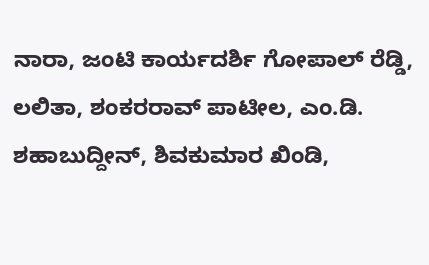ನಾರಾ, ಜಂಟಿ ಕಾರ್ಯದರ್ಶಿ ಗೋಪಾಲ್ ರೆಡ್ಡಿ, ಲಲಿತಾ, ಶಂಕರರಾವ್ ಪಾಟೀಲ, ಎಂ.ಡಿ. ಶಹಾಬುದ್ದೀನ್, ಶಿವಕುಮಾರ ಖಿಂಡಿ,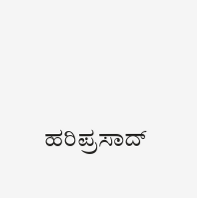ಹರಿಪ್ರಸಾದ್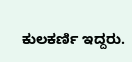ಕುಲಕರ್ಣಿ ಇದ್ದರು.